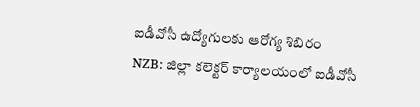ఐడీవోసీ ఉద్యోగులకు ఆరోగ్య శిబిరం
NZB: జిల్లా కలెక్టర్ కార్యాలయంలో ఐడీవోసీ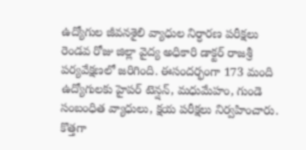ఉద్యోగుల జీవనశైలి వ్యాధుల నిర్ధారణ పరీక్షలు రెండవ రోజు జిల్లా వైద్య అధికారి డాక్టర్ రాజశ్రీ పర్యవేక్షణలో జరిగింది. ఈసందర్భంగా 173 మంది ఉద్యోగులకు హైపర్ టెన్షన్, మధుమేహం, గుండె సంబంధిత వ్యాధులు, క్షయ పరీక్షలు నిర్వహించారు. కొత్తగా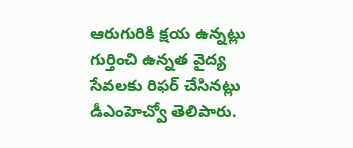ఆరుగురికి క్షయ ఉన్నట్లు గుర్తించి ఉన్నత వైద్య సేవలకు రిఫర్ చేసినట్లు డీఎంహెచ్వో తెలిపారు.